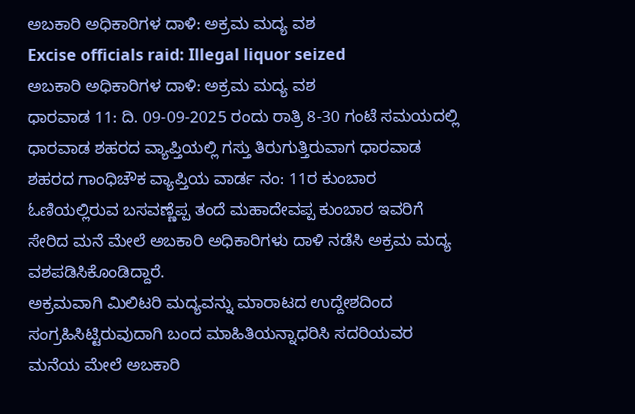ಅಬಕಾರಿ ಅಧಿಕಾರಿಗಳ ದಾಳಿ: ಅಕ್ರಮ ಮದ್ಯ ವಶ
Excise officials raid: Illegal liquor seized
ಅಬಕಾರಿ ಅಧಿಕಾರಿಗಳ ದಾಳಿ: ಅಕ್ರಮ ಮದ್ಯ ವಶ
ಧಾರವಾಡ 11: ದಿ. 09-09-2025 ರಂದು ರಾತ್ರಿ 8-30 ಗಂಟೆ ಸಮಯದಲ್ಲಿ ಧಾರವಾಡ ಶಹರದ ವ್ಯಾಪ್ತಿಯಲ್ಲಿ ಗಸ್ತು ತಿರುಗುತ್ತಿರುವಾಗ ಧಾರವಾಡ ಶಹರದ ಗಾಂಧಿಚೌಕ ವ್ಯಾಪ್ತಿಯ ವಾರ್ಡ ನಂ: 11ರ ಕುಂಬಾರ ಓಣಿಯಲ್ಲಿರುವ ಬಸವಣ್ಣೆಪ್ಪ ತಂದೆ ಮಹಾದೇವಪ್ಪ ಕುಂಬಾರ ಇವರಿಗೆ ಸೇರಿದ ಮನೆ ಮೇಲೆ ಅಬಕಾರಿ ಅಧಿಕಾರಿಗಳು ದಾಳಿ ನಡೆಸಿ ಅಕ್ರಮ ಮದ್ಯ ವಶಪಡಿಸಿಕೊಂಡಿದ್ದಾರೆ.
ಅಕ್ರಮವಾಗಿ ಮಿಲಿಟರಿ ಮದ್ಯವನ್ನು ಮಾರಾಟದ ಉದ್ದೇಶದಿಂದ ಸಂಗ್ರಹಿಸಿಟ್ಟಿರುವುದಾಗಿ ಬಂದ ಮಾಹಿತಿಯನ್ನಾಧರಿಸಿ ಸದರಿಯವರ ಮನೆಯ ಮೇಲೆ ಅಬಕಾರಿ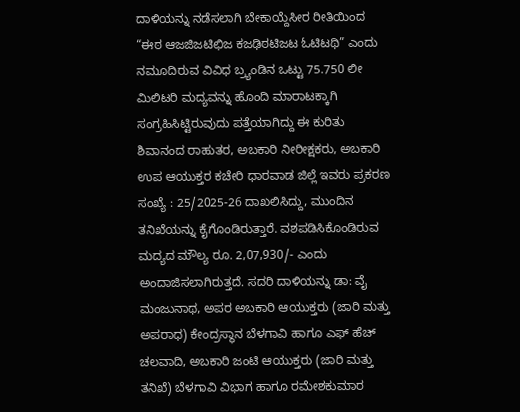ದಾಳಿಯನ್ನು ನಡೆಸಲಾಗಿ ಬೇಕಾಯ್ದೆಸೀರ ರೀತಿಯಿಂದ “ಈಠ ಆಜಜಿಜಟಿಛಿಜ ಕಜಢಿಠಟಿಜಟ ಓಟಿಟಥಿ” ಎಂದು ನಮೂದಿರುವ ವಿವಿಧ ಬ್ರ್ಯಂಡಿನ ಒಟ್ಟು 75.750 ಲೀ ಮಿಲಿಟರಿ ಮದ್ಯವನ್ನು ಹೊಂದಿ ಮಾರಾಟಕ್ಕಾಗಿ ಸಂಗ್ರಹಿಸಿಟ್ಟಿರುವುದು ಪತ್ತೆಯಾಗಿದ್ದು ಈ ಕುರಿತು ಶಿವಾನಂದ ರಾಹುತರ, ಅಬಕಾರಿ ನೀರೀಕ್ಷಕರು, ಅಬಕಾರಿ ಉಪ ಆಯುಕ್ತರ ಕಚೇರಿ ಧಾರವಾಡ ಜಿಲ್ಲೆ ಇವರು ಪ್ರಕರಣ ಸಂಖ್ಯೆ : 25/2025-26 ದಾಖಲಿಸಿದ್ದು, ಮುಂದಿನ ತನಿಖೆಯನ್ನು ಕೈಗೊಂಡಿರುತ್ತಾರೆ. ವಶಪಡಿಸಿಕೊಂಡಿರುವ ಮದ್ಯದ ಮೌಲ್ಯ ರೂ. 2,07,930/- ಎಂದು ಅಂದಾಜಿಸಲಾಗಿರುತ್ತದೆ. ಸದರಿ ದಾಳಿಯನ್ನು ಡಾ: ವೈ ಮಂಜುನಾಥ, ಅಪರ ಅಬಕಾರಿ ಆಯುಕ್ತರು (ಜಾರಿ ಮತ್ತು ಅಪರಾಧ) ಕೇಂದ್ರಸ್ಥಾನ ಬೆಳಗಾವಿ ಹಾಗೂ ಎಫ್ ಹೆಚ್ ಚಲವಾದಿ, ಅಬಕಾರಿ ಜಂಟಿ ಆಯುಕ್ತರು (ಜಾರಿ ಮತ್ತು ತನಿಖೆ) ಬೆಳಗಾವಿ ವಿಭಾಗ ಹಾಗೂ ರಮೇಶಕುಮಾರ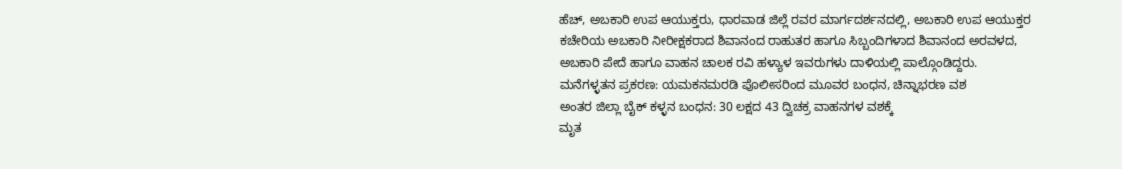ಹೆಚ್, ಅಬಕಾರಿ ಉಪ ಆಯುಕ್ತರು, ಧಾರವಾಡ ಜಿಲ್ಲೆ ರವರ ಮಾರ್ಗದರ್ಶನದಲ್ಲಿ, ಅಬಕಾರಿ ಉಪ ಆಯುಕ್ತರ ಕಚೇರಿಯ ಅಬಕಾರಿ ನೀರೀಕ್ಷಕರಾದ ಶಿವಾನಂದ ರಾಹುತರ ಹಾಗೂ ಸಿಬ್ಬಂದಿಗಳಾದ ಶಿವಾನಂದ ಅರವಳದ, ಅಬಕಾರಿ ಪೇದೆ ಹಾಗೂ ವಾಹನ ಚಾಲಕ ರವಿ ಹಳ್ಯಾಳ ಇವರುಗಳು ದಾಳಿಯಲ್ಲಿ ಪಾಲ್ಗೊಂಡಿದ್ದರು.
ಮನೆಗಳ್ಳತನ ಪ್ರಕರಣ: ಯಮಕನಮರಡಿ ಪೊಲೀಸರಿಂದ ಮೂವರ ಬಂಧನ, ಚಿನ್ನಾಭರಣ ವಶ
ಅಂತರ ಜಿಲ್ಲಾ ಬೈಕ್ ಕಳ್ಳನ ಬಂಧನ: 30 ಲಕ್ಷದ 43 ದ್ವಿಚಕ್ರ ವಾಹನಗಳ ವಶಕ್ಕೆ
ಮೃತ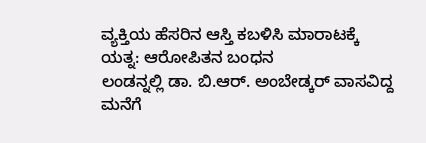ವ್ಯಕ್ತಿಯ ಹೆಸರಿನ ಆಸ್ತಿ ಕಬಳಿಸಿ ಮಾರಾಟಕ್ಕೆ ಯತ್ನ: ಆರೋಪಿತನ ಬಂಧನ
ಲಂಡನ್ನಲ್ಲಿ ಡಾ. ಬಿ.ಆರ್. ಅಂಬೇಡ್ಕರ್ ವಾಸವಿದ್ದ ಮನೆಗೆ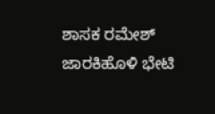ಶಾಸಕ ರಮೇಶ್ ಜಾರಕಿಹೊಳಿ ಭೇಟಿ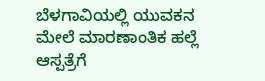ಬೆಳಗಾವಿಯಲ್ಲಿ ಯುವಕನ ಮೇಲೆ ಮಾರಣಾಂತಿಕ ಹಲ್ಲೆ ಆಸ್ಪತ್ರೆಗೆ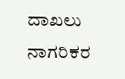ದಾಖಲು
ನಾಗರಿಕರ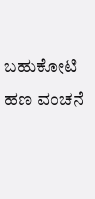ಬಹುಕೋಟಿ ಹಣ ವಂಚನೆ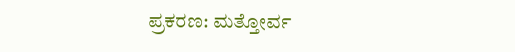ಪ್ರಕರಣ: ಮತ್ತೋರ್ವ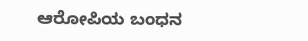ಆರೋಪಿಯ ಬಂಧನ